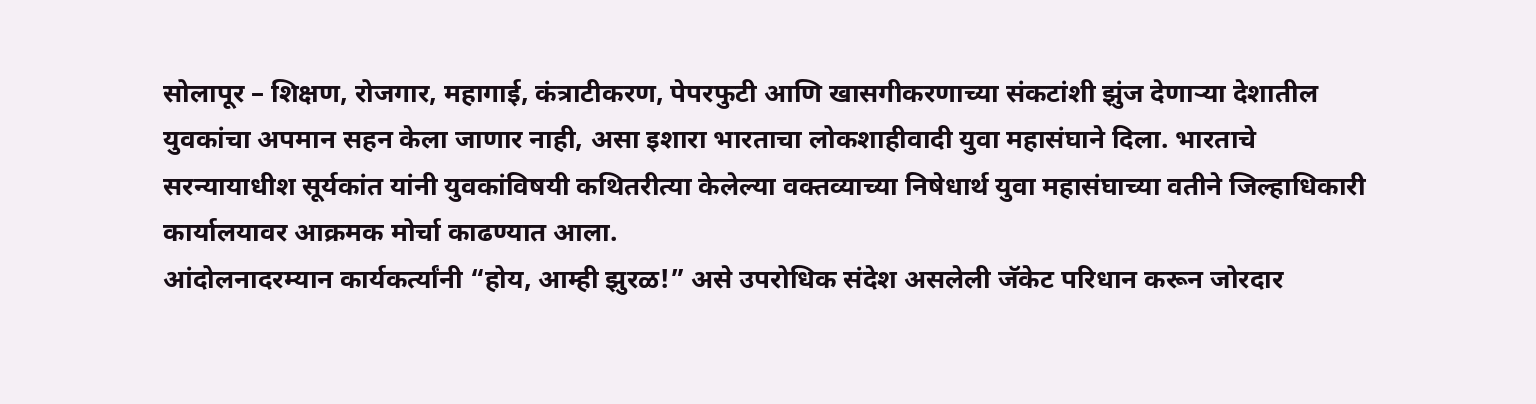सोलापूर – शिक्षण, रोजगार, महागाई, कंत्राटीकरण, पेपरफुटी आणि खासगीकरणाच्या संकटांशी झुंज देणाऱ्या देशातील युवकांचा अपमान सहन केला जाणार नाही, असा इशारा भारताचा लोकशाहीवादी युवा महासंघाने दिला. भारताचे सरन्यायाधीश सूर्यकांत यांनी युवकांविषयी कथितरीत्या केलेल्या वक्तव्याच्या निषेधार्थ युवा महासंघाच्या वतीने जिल्हाधिकारी कार्यालयावर आक्रमक मोर्चा काढण्यात आला.
आंदोलनादरम्यान कार्यकर्त्यांनी “होय, आम्ही झुरळ!” असे उपरोधिक संदेश असलेली जॅकेट परिधान करून जोरदार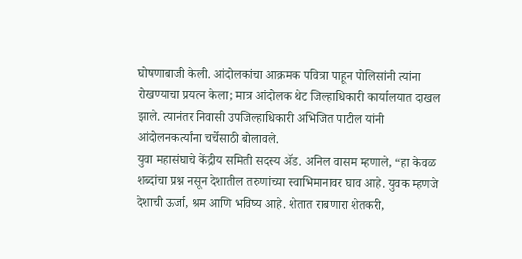घोषणाबाजी केली. आंदोलकांचा आक्रमक पवित्रा पाहून पोलिसांनी त्यांना रोखण्याचा प्रयत्न केला; मात्र आंदोलक थेट जिल्हाधिकारी कार्यालयात दाखल झाले. त्यानंतर निवासी उपजिल्हाधिकारी अभिजित पाटील यांनी आंदोलनकर्त्यांना चर्चेसाठी बोलावले.
युवा महासंघाचे केंद्रीय समिती सदस्य ॲड. अनिल वासम म्हणाले, “हा केवळ शब्दांचा प्रश्न नसून देशातील तरुणांच्या स्वाभिमानावर घाव आहे. युवक म्हणजे देशाची ऊर्जा, श्रम आणि भविष्य आहे. शेतात राबणारा शेतकरी,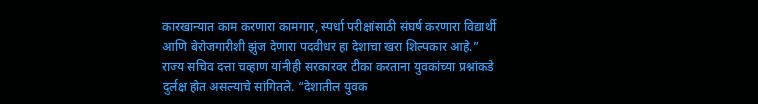कारखान्यात काम करणारा कामगार, स्पर्धा परीक्षांसाठी संघर्ष करणारा विद्यार्थी आणि बेरोजगारीशी झुंज देणारा पदवीधर हा देशाचा खरा शिल्पकार आहे.”
राज्य सचिव दत्ता चव्हाण यांनीही सरकारवर टीका करताना युवकांच्या प्रश्नांकडे दुर्लक्ष होत असल्याचे सांगितले. “देशातील युवक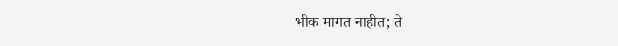भीक मागत नाहीत; ते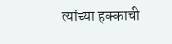त्यांच्या हक्काची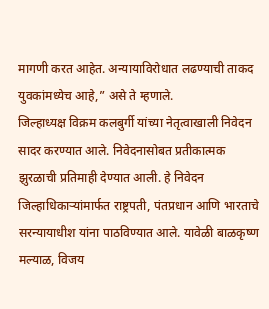मागणी करत आहेत. अन्यायाविरोधात लढण्याची ताकद युवकांमध्येच आहे,” असे ते म्हणाले.
जिल्हाध्यक्ष विक्रम कलबुर्गी यांच्या नेतृत्वाखाली निवेदन सादर करण्यात आले. निवेदनासोबत प्रतीकात्मक झुरळाची प्रतिमाही देण्यात आली. हे निवेदन जिल्हाधिकाऱ्यांमार्फत राष्ट्रपती, पंतप्रधान आणि भारताचे सरन्यायाधीश यांना पाठविण्यात आले. यावेळी बाळकृष्ण मल्याळ, विजय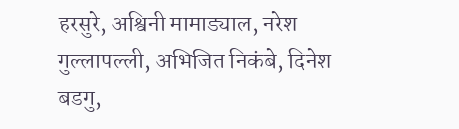हरसुरे, अश्विनी मामाड्याल, नरेश गुल्लापल्ली, अभिजित निकंबे, दिनेश बडगु,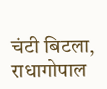चंटी बिटला, राधागोपाल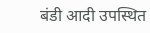बंडी आदी उपस्थित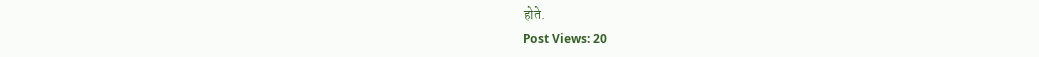होते.
Post Views: 20